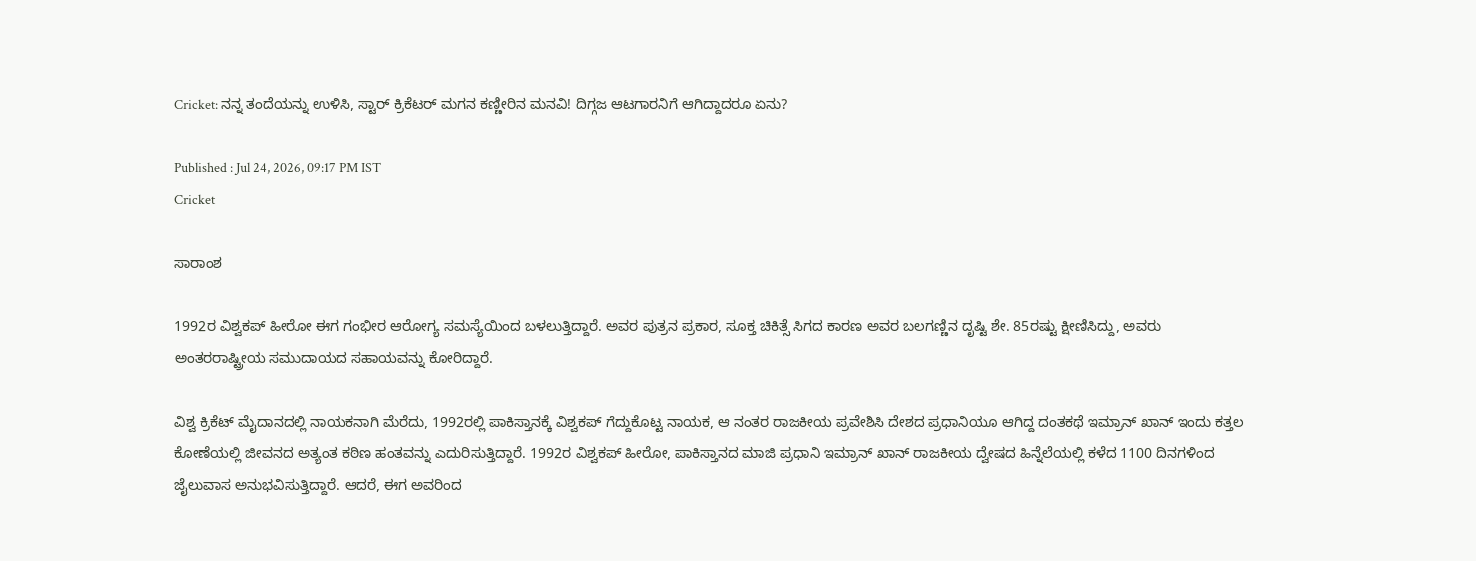Cricket: ನನ್ನ ತಂದೆಯನ್ನು ಉಳಿಸಿ, ಸ್ಟಾರ್ ಕ್ರಿಕೆಟರ್ ಮಗನ ಕಣ್ಣೀರಿನ ಮನವಿ! ದಿಗ್ಗಜ ಆಟಗಾರನಿಗೆ ಆಗಿದ್ದಾದರೂ ಏನು?

Published : Jul 24, 2026, 09:17 PM IST
Cricket

ಸಾರಾಂಶ

1992ರ ವಿಶ್ವಕಪ್ ಹೀರೋ ಈಗ ಗಂಭೀರ ಆರೋಗ್ಯ ಸಮಸ್ಯೆಯಿಂದ ಬಳಲುತ್ತಿದ್ದಾರೆ. ಅವರ ಪುತ್ರನ ಪ್ರಕಾರ, ಸೂಕ್ತ ಚಿಕಿತ್ಸೆ ಸಿಗದ ಕಾರಣ ಅವರ ಬಲಗಣ್ಣಿನ ದೃಷ್ಟಿ ಶೇ. 85ರಷ್ಟು ಕ್ಷೀಣಿಸಿದ್ದು, ಅವರು ಅಂತರರಾಷ್ಟ್ರೀಯ ಸಮುದಾಯದ ಸಹಾಯವನ್ನು ಕೋರಿದ್ದಾರೆ.

ವಿಶ್ವ ಕ್ರಿಕೆಟ್ ಮೈದಾನದಲ್ಲಿ ನಾಯಕನಾಗಿ ಮೆರೆದು, 1992ರಲ್ಲಿ ಪಾಕಿಸ್ತಾನಕ್ಕೆ ವಿಶ್ವಕಪ್ ಗೆದ್ದುಕೊಟ್ಟ ನಾಯಕ, ಆ ನಂತರ ರಾಜಕೀಯ ಪ್ರವೇಶಿಸಿ ದೇಶದ ಪ್ರಧಾನಿಯೂ ಆಗಿದ್ದ ದಂತಕಥೆ ಇಮ್ರಾನ್ ಖಾನ್ ಇಂದು ಕತ್ತಲ ಕೋಣೆಯಲ್ಲಿ ಜೀವನದ ಅತ್ಯಂತ ಕಠಿಣ ಹಂತವನ್ನು ಎದುರಿಸುತ್ತಿದ್ದಾರೆ. 1992ರ ವಿಶ್ವಕಪ್ ಹೀರೋ, ಪಾಕಿಸ್ತಾನದ ಮಾಜಿ ಪ್ರಧಾನಿ ಇಮ್ರಾನ್ ಖಾನ್ ರಾಜಕೀಯ ದ್ವೇಷದ ಹಿನ್ನೆಲೆಯಲ್ಲಿ ಕಳೆದ 1100 ದಿನಗಳಿಂದ ಜೈಲುವಾಸ ಅನುಭವಿಸುತ್ತಿದ್ದಾರೆ. ಆದರೆ, ಈಗ ಅವರಿಂದ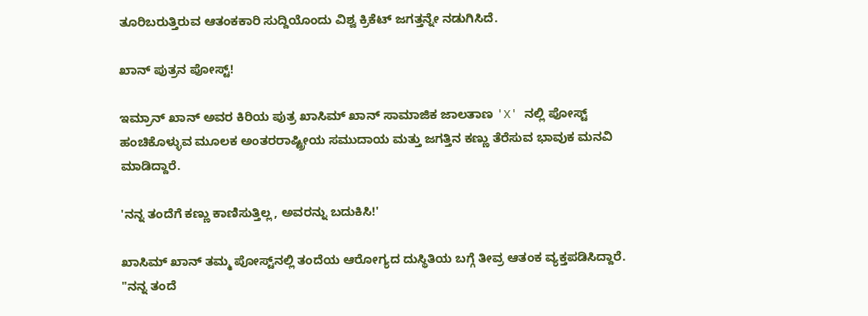ತೂರಿಬರುತ್ತಿರುವ ಆತಂಕಕಾರಿ ಸುದ್ದಿಯೊಂದು ವಿಶ್ವ ಕ್ರಿಕೆಟ್ ಜಗತ್ತನ್ನೇ ನಡುಗಿಸಿದೆ.

ಖಾನ್‌ ಪುತ್ರನ ಪೋಸ್ಟ್!

ಇಮ್ರಾನ್ ಖಾನ್ ಅವರ ಕಿರಿಯ ಪುತ್ರ ಖಾಸಿಮ್ ಖಾನ್ ಸಾಮಾಜಿಕ ಜಾಲತಾಣ 'X' ನಲ್ಲಿ ಪೋಸ್ಟ್ ಹಂಚಿಕೊಳ್ಳುವ ಮೂಲಕ ಅಂತರರಾಷ್ಟ್ರೀಯ ಸಮುದಾಯ ಮತ್ತು ಜಗತ್ತಿನ ಕಣ್ಣು ತೆರೆಸುವ ಭಾವುಕ ಮನವಿ ಮಾಡಿದ್ದಾರೆ.

'ನನ್ನ ತಂದೆಗೆ ಕಣ್ಣು ಕಾಣಿಸುತ್ತಿಲ್ಲ, ಅವರನ್ನು ಬದುಕಿಸಿ!'

ಖಾಸಿಮ್ ಖಾನ್ ತಮ್ಮ ಪೋಸ್ಟ್‌ನಲ್ಲಿ ತಂದೆಯ ಆರೋಗ್ಯದ ದುಸ್ಥಿತಿಯ ಬಗ್ಗೆ ತೀವ್ರ ಆತಂಕ ವ್ಯಕ್ತಪಡಿಸಿದ್ದಾರೆ. "ನನ್ನ ತಂದೆ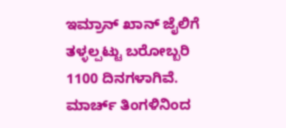ಇಮ್ರಾನ್ ಖಾನ್ ಜೈಲಿಗೆ ತಳ್ಳಲ್ಪಟ್ಟು ಬರೋಬ್ಬರಿ 1100 ದಿನಗಳಾಗಿವೆ. ಮಾರ್ಚ್ ತಿಂಗಳಿನಿಂದ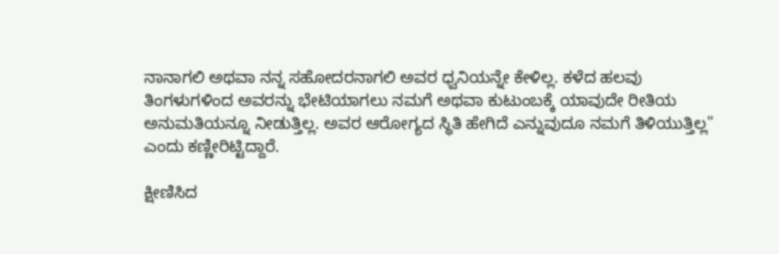ನಾನಾಗಲಿ ಅಥವಾ ನನ್ನ ಸಹೋದರನಾಗಲಿ ಅವರ ಧ್ವನಿಯನ್ನೇ ಕೇಳಿಲ್ಲ. ಕಳೆದ ಹಲವು ತಿಂಗಳುಗಳಿಂದ ಅವರನ್ನು ಭೇಟಿಯಾಗಲು ನಮಗೆ ಅಥವಾ ಕುಟುಂಬಕ್ಕೆ ಯಾವುದೇ ರೀತಿಯ ಅನುಮತಿಯನ್ನೂ ನೀಡುತ್ತಿಲ್ಲ. ಅವರ ಆರೋಗ್ಯದ ಸ್ಥಿತಿ ಹೇಗಿದೆ ಎನ್ನುವುದೂ ನಮಗೆ ತಿಳಿಯುತ್ತಿಲ್ಲ" ಎಂದು ಕಣ್ಣೀರಿಟ್ಟಿದ್ದಾರೆ.

ಕ್ಷೀಣಿಸಿದ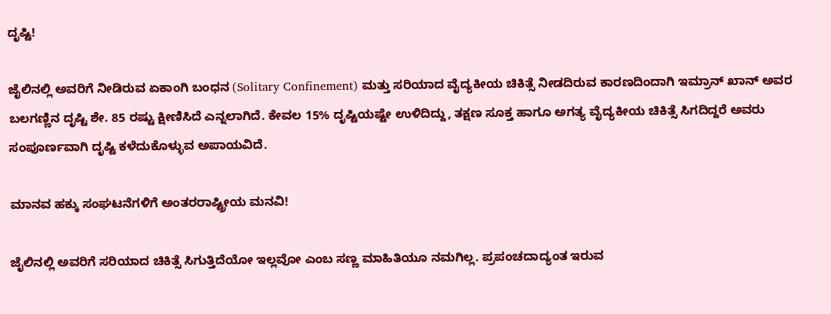ದೃಷ್ಟಿ!

ಜೈಲಿನಲ್ಲಿ ಅವರಿಗೆ ನೀಡಿರುವ ಏಕಾಂಗಿ ಬಂಧನ (Solitary Confinement) ಮತ್ತು ಸರಿಯಾದ ವೈದ್ಯಕೀಯ ಚಿಕಿತ್ಸೆ ನೀಡದಿರುವ ಕಾರಣದಿಂದಾಗಿ ಇಮ್ರಾನ್ ಖಾನ್ ಅವರ ಬಲಗಣ್ಣಿನ ದೃಷ್ಟಿ ಶೇ. 85 ರಷ್ಟು ಕ್ಷೀಣಿಸಿದೆ ಎನ್ನಲಾಗಿದೆ. ಕೇವಲ 15% ದೃಷ್ಟಿಯಷ್ಟೇ ಉಳಿದಿದ್ದು, ತಕ್ಷಣ ಸೂಕ್ತ ಹಾಗೂ ಅಗತ್ಯ ವೈದ್ಯಕೀಯ ಚಿಕಿತ್ಸೆ ಸಿಗದಿದ್ದರೆ ಅವರು ಸಂಪೂರ್ಣವಾಗಿ ದೃಷ್ಟಿ ಕಳೆದುಕೊಳ್ಳುವ ಅಪಾಯವಿದೆ.

ಮಾನವ ಹಕ್ಕು ಸಂಘಟನೆಗಳಿಗೆ ಅಂತರರಾಷ್ಟ್ರೀಯ ಮನವಿ!

ಜೈಲಿನಲ್ಲಿ ಅವರಿಗೆ ಸರಿಯಾದ ಚಿಕಿತ್ಸೆ ಸಿಗುತ್ತಿದೆಯೋ ಇಲ್ಲವೋ ಎಂಬ ಸಣ್ಣ ಮಾಹಿತಿಯೂ ನಮಗಿಲ್ಲ. ಪ್ರಪಂಚದಾದ್ಯಂತ ಇರುವ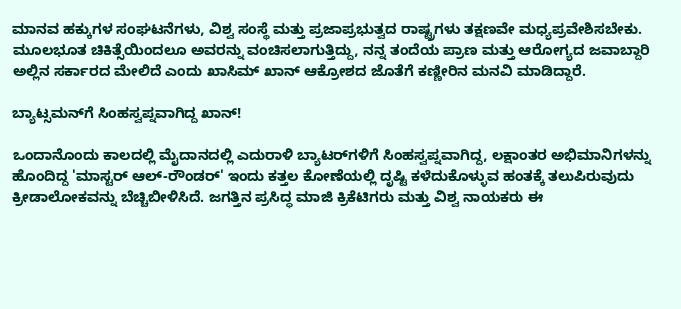ಮಾನವ ಹಕ್ಕುಗಳ ಸಂಘಟನೆಗಳು, ವಿಶ್ವ ಸಂಸ್ಥೆ ಮತ್ತು ಪ್ರಜಾಪ್ರಭುತ್ವದ ರಾಷ್ಟ್ರಗಳು ತಕ್ಷಣವೇ ಮಧ್ಯಪ್ರವೇಶಿಸಬೇಕು. ಮೂಲಭೂತ ಚಿಕಿತ್ಸೆಯಿಂದಲೂ ಅವರನ್ನು ವಂಚಿಸಲಾಗುತ್ತಿದ್ದು, ನನ್ನ ತಂದೆಯ ಪ್ರಾಣ ಮತ್ತು ಆರೋಗ್ಯದ ಜವಾಬ್ದಾರಿ ಅಲ್ಲಿನ ಸರ್ಕಾರದ ಮೇಲಿದೆ ಎಂದು ಖಾಸಿಮ್ ಖಾನ್ ಆಕ್ರೋಶದ ಜೊತೆಗೆ ಕಣ್ಣೀರಿನ ಮನವಿ ಮಾಡಿದ್ದಾರೆ.

ಬ್ಯಾಟ್ಸಮನ್‌ಗೆ ಸಿಂಹಸ್ವಪ್ನವಾಗಿದ್ದ ಖಾನ್‌!

ಒಂದಾನೊಂದು ಕಾಲದಲ್ಲಿ ಮೈದಾನದಲ್ಲಿ ಎದುರಾಳಿ ಬ್ಯಾಟರ್‌ಗಳಿಗೆ ಸಿಂಹಸ್ವಪ್ನವಾಗಿದ್ದ, ಲಕ್ಷಾಂತರ ಅಭಿಮಾನಿಗಳನ್ನು ಹೊಂದಿದ್ದ 'ಮಾಸ್ಟರ್ ಆಲ್-ರೌಂಡರ್' ಇಂದು ಕತ್ತಲ ಕೋಣೆಯಲ್ಲಿ ದೃಷ್ಟಿ ಕಳೆದುಕೊಳ್ಳುವ ಹಂತಕ್ಕೆ ತಲುಪಿರುವುದು ಕ್ರೀಡಾಲೋಕವನ್ನು ಬೆಚ್ಚಿಬೀಳಿಸಿದೆ. ಜಗತ್ತಿನ ಪ್ರಸಿದ್ಧ ಮಾಜಿ ಕ್ರಿಕೆಟಿಗರು ಮತ್ತು ವಿಶ್ವ ನಾಯಕರು ಈ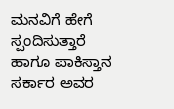ಮನವಿಗೆ ಹೇಗೆ ಸ್ಪಂದಿಸುತ್ತಾರೆ ಹಾಗೂ ಪಾಕಿಸ್ತಾನ ಸರ್ಕಾರ ಅವರ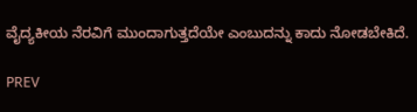ವೈದ್ಯಕೀಯ ನೆರವಿಗೆ ಮುಂದಾಗುತ್ತದೆಯೇ ಎಂಬುದನ್ನು ಕಾದು ನೋಡಬೇಕಿದೆ.

PREV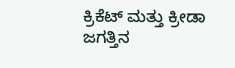ಕ್ರಿಕೆಟ್ ಮತ್ತು ಕ್ರೀಡಾ ಜಗತ್ತಿನ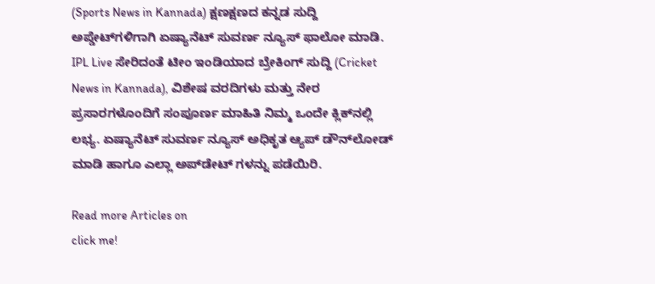(Sports News in Kannada) ಕ್ಷಣಕ್ಷಣದ ಕನ್ನಡ ಸುದ್ದಿ ಅಪ್ಡೇಟ್‌ಗಳಿಗಾಗಿ ಏಷ್ಯಾನೆಟ್ ಸುವರ್ಣ ನ್ಯೂಸ್‌ ಫಾಲೋ ಮಾಡಿ. IPL Live ಸೇರಿದಂತೆ ಟೀಂ ಇಂಡಿಯಾದ ಬ್ರೇಕಿಂಗ್ ಸುದ್ದಿ (Cricket News in Kannada), ವಿಶೇಷ ವರದಿಗಳು ಮತ್ತು ನೇರ ಪ್ರಸಾರಗಳೊಂದಿಗೆ ಸಂಪೂರ್ಣ ಮಾಹಿತಿ ನಿಮ್ಮ ಒಂದೇ ಕ್ಲಿಕ್‌ನಲ್ಲಿ ಲಭ್ಯ. ಏಷ್ಯಾನೆಟ್ ಸುವರ್ಣ ನ್ಯೂಸ್ ಅಧಿಕೃತ ಆ್ಯಪ್ ಡೌನ್‌ಲೋಡ್ ಮಾಡಿ ಹಾಗೂ ಎಲ್ಲಾ ಅಪ್‌ಡೇಟ್ ಗಳನ್ನು ಪಡೆಯಿರಿ.

Read more Articles on
click me!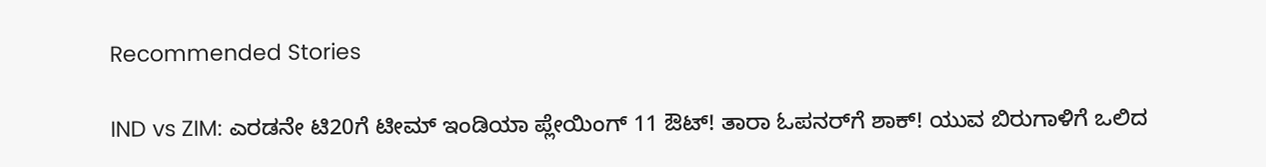Recommended Stories

IND vs ZIM: ಎರಡನೇ ಟಿ20ಗೆ ಟೀಮ್ ಇಂಡಿಯಾ ಪ್ಲೇಯಿಂಗ್ 11 ಔಟ್! ತಾರಾ ಓಪನರ್‌ಗೆ ಶಾಕ್! ಯುವ ಬಿರುಗಾಳಿಗೆ ಒಲಿದ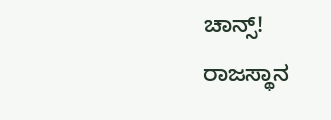ಚಾನ್ಸ್!
ರಾಜಸ್ಥಾನ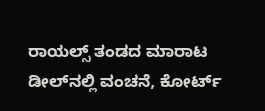ರಾಯಲ್ಸ್ ತಂಡದ ಮಾರಾಟ ಡೀಲ್‌ನಲ್ಲಿ ವಂಚನೆ, ಕೋರ್ಟ್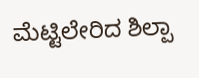ಮೆಟ್ಟಿಲೇರಿದ ಶಿಲ್ಪಾ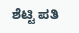ಶೆಟ್ಟಿ ಪತಿ